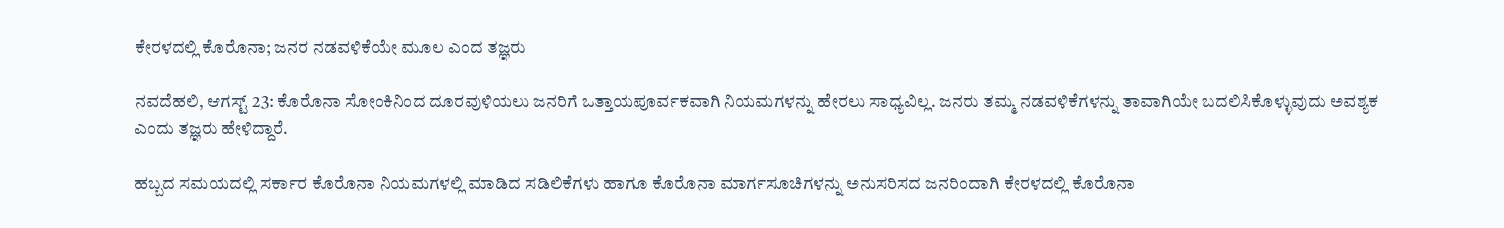ಕೇರಳದಲ್ಲಿ ಕೊರೊನಾ; ಜನರ ನಡವಳಿಕೆಯೇ ಮೂಲ ಎಂದ ತಜ್ಞರು

ನವದೆಹಲಿ, ಆಗಸ್ಟ್ 23: ಕೊರೊನಾ ಸೋಂಕಿನಿಂದ ದೂರವುಳಿಯಲು ಜನರಿಗೆ ಒತ್ತಾಯಪೂರ್ವಕವಾಗಿ ನಿಯಮಗಳನ್ನು ಹೇರಲು ಸಾಧ್ಯವಿಲ್ಲ. ಜನರು ತಮ್ಮ ನಡವಳಿಕೆಗಳನ್ನು ತಾವಾಗಿಯೇ ಬದಲಿಸಿಕೊಳ್ಳುವುದು ಅವಶ್ಯಕ ಎಂದು ತಜ್ಞರು ಹೇಳಿದ್ದಾರೆ.

ಹಬ್ಬದ ಸಮಯದಲ್ಲಿ ಸರ್ಕಾರ ಕೊರೊನಾ ನಿಯಮಗಳಲ್ಲಿ ಮಾಡಿದ ಸಡಿಲಿಕೆಗಳು ಹಾಗೂ ಕೊರೊನಾ ಮಾರ್ಗಸೂಚಿಗಳನ್ನು ಅನುಸರಿಸದ ಜನರಿಂದಾಗಿ ಕೇರಳದಲ್ಲಿ ಕೊರೊನಾ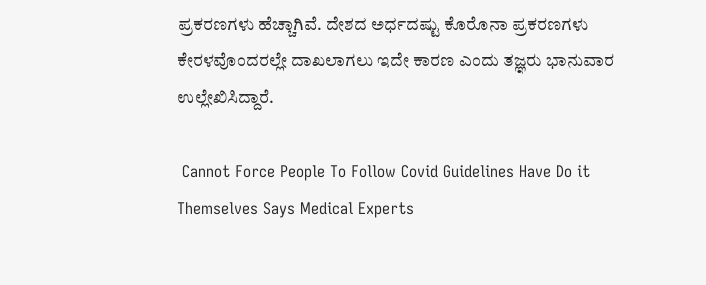ಪ್ರಕರಣಗಳು ಹೆಚ್ಚಾಗಿವೆ. ದೇಶದ ಅರ್ಧದಷ್ಟು ಕೊರೊನಾ ಪ್ರಕರಣಗಳು ಕೇರಳವೊಂದರಲ್ಲೇ ದಾಖಲಾಗಲು ಇದೇ ಕಾರಣ ಎಂದು ತಜ್ಞರು ಭಾನುವಾರ ಉಲ್ಲೇಖಿಸಿದ್ದಾರೆ.

 Cannot Force People To Follow Covid Guidelines Have Do it Themselves Says Medical Experts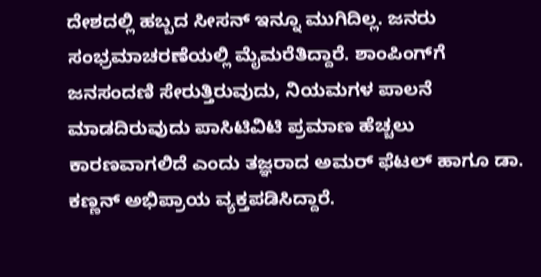ದೇಶದಲ್ಲಿ ಹಬ್ಬದ ಸೀಸನ್ ಇನ್ನೂ ಮುಗಿದಿಲ್ಲ. ಜನರು ಸಂಭ್ರಮಾಚರಣೆಯಲ್ಲಿ ಮೈಮರೆತಿದ್ದಾರೆ. ಶಾಂಪಿಂಗ್‌ಗೆ ಜನಸಂದಣಿ ಸೇರುತ್ತಿರುವುದು, ನಿಯಮಗಳ ಪಾಲನೆ ಮಾಡದಿರುವುದು ಪಾಸಿಟಿವಿಟಿ ಪ್ರಮಾಣ ಹೆಚ್ಚಲು ಕಾರಣವಾಗಲಿದೆ ಎಂದು ತಜ್ಞರಾದ ಅಮರ್ ಫೆಟಲ್ ಹಾಗೂ ಡಾ. ಕಣ್ಣನ್ ಅಭಿಪ್ರಾಯ ವ್ಯಕ್ತಪಡಿಸಿದ್ದಾರೆ.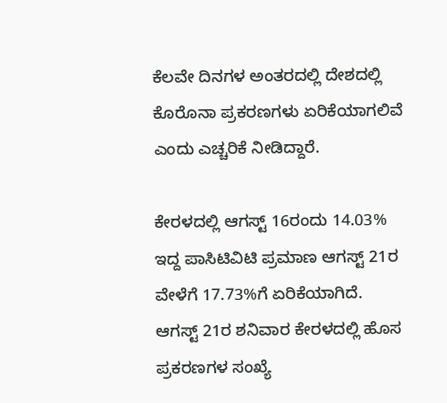ಕೆಲವೇ ದಿನಗಳ ಅಂತರದಲ್ಲಿ ದೇಶದಲ್ಲಿ ಕೊರೊನಾ ಪ್ರಕರಣಗಳು ಏರಿಕೆಯಾಗಲಿವೆ ಎಂದು ಎಚ್ಚರಿಕೆ ನೀಡಿದ್ದಾರೆ.

ಕೇರಳದಲ್ಲಿ ಆಗಸ್ಟ್‌ 16ರಂದು 14.03% ಇದ್ದ ಪಾಸಿಟಿವಿಟಿ ಪ್ರಮಾಣ ಆಗಸ್ಟ್‌ 21ರ ವೇಳೆಗೆ 17.73%ಗೆ ಏರಿಕೆಯಾಗಿದೆ. ಆಗಸ್ಟ್‌ 21ರ ಶನಿವಾರ ಕೇರಳದಲ್ಲಿ ಹೊಸ ಪ್ರಕರಣಗಳ ಸಂಖ್ಯೆ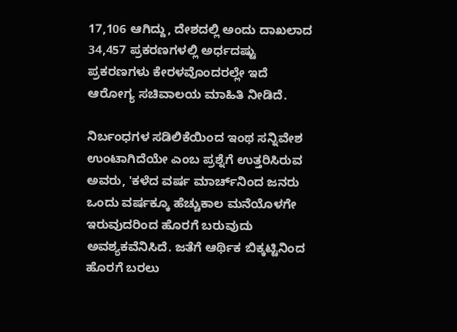17,106 ಆಗಿದ್ದು, ದೇಶದಲ್ಲಿ ಅಂದು ದಾಖಲಾದ 34,457 ಪ್ರಕರಣಗಳಲ್ಲಿ ಅರ್ಧದಷ್ಟು ಪ್ರಕರಣಗಳು ಕೇರಳವೊಂದರಲ್ಲೇ ಇದೆ ಆರೋಗ್ಯ ಸಚಿವಾಲಯ ಮಾಹಿತಿ ನೀಡಿದೆ.

ನಿರ್ಬಂಧಗಳ ಸಡಿಲಿಕೆಯಿಂದ ಇಂಥ ಸನ್ನಿವೇಶ ಉಂಟಾಗಿದೆಯೇ ಎಂಬ ಪ್ರಶ್ನೆಗೆ ಉತ್ತರಿಸಿರುವ ಅವರು, 'ಕಳೆದ ವರ್ಷ ಮಾರ್ಚ್‌ನಿಂದ ಜನರು ಒಂದು ವರ್ಷಕ್ಕೂ ಹೆಚ್ಚುಕಾಲ ಮನೆಯೊಳಗೇ ಇರುವುದರಿಂದ ಹೊರಗೆ ಬರುವುದು ಅವಶ್ಯಕವೆನಿಸಿದೆ. ಜತೆಗೆ ಆರ್ಥಿಕ ಬಿಕ್ಕಟ್ಟಿನಿಂದ ಹೊರಗೆ ಬರಲು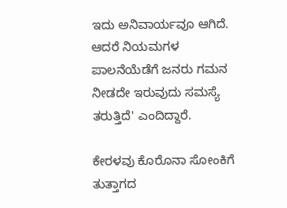ಇದು ಅನಿವಾರ್ಯವೂ ಆಗಿದೆ. ಆದರೆ ನಿಯಮಗಳ ಪಾಲನೆಯೆಡೆಗೆ ಜನರು ಗಮನ ನೀಡದೇ ಇರುವುದು ಸಮಸ್ಯೆ ತರುತ್ತಿದೆ' ಎಂದಿದ್ದಾರೆ.

ಕೇರಳವು ಕೊರೊನಾ ಸೋಂಕಿಗೆ ತುತ್ತಾಗದ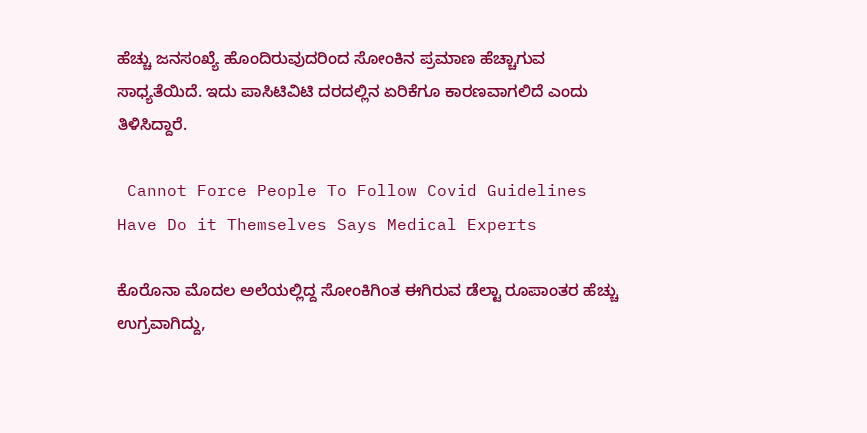ಹೆಚ್ಚು ಜನಸಂಖ್ಯೆ ಹೊಂದಿರುವುದರಿಂದ ಸೋಂಕಿನ ಪ್ರಮಾಣ ಹೆಚ್ಚಾಗುವ ಸಾಧ್ಯತೆಯಿದೆ. ಇದು ಪಾಸಿಟಿವಿಟಿ ದರದಲ್ಲಿನ ಏರಿಕೆಗೂ ಕಾರಣವಾಗಲಿದೆ ಎಂದು ತಿಳಿಸಿದ್ದಾರೆ.

 Cannot Force People To Follow Covid Guidelines Have Do it Themselves Says Medical Experts

ಕೊರೊನಾ ಮೊದಲ ಅಲೆಯಲ್ಲಿದ್ದ ಸೋಂಕಿಗಿಂತ ಈಗಿರುವ ಡೆಲ್ಟಾ ರೂಪಾಂತರ ಹೆಚ್ಚು ಉಗ್ರವಾಗಿದ್ದು,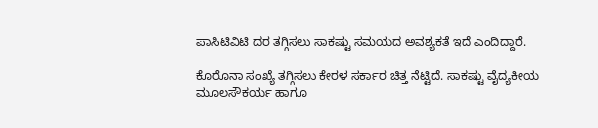ಪಾಸಿಟಿವಿಟಿ ದರ ತಗ್ಗಿಸಲು ಸಾಕಷ್ಟು ಸಮಯದ ಅವಶ್ಯಕತೆ ಇದೆ ಎಂದಿದ್ದಾರೆ.

ಕೊರೊನಾ ಸಂಖ್ಯೆ ತಗ್ಗಿಸಲು ಕೇರಳ ಸರ್ಕಾರ ಚಿತ್ತ ನೆಟ್ಟಿದೆ. ಸಾಕಷ್ಟು ವೈದ್ಯಕೀಯ ಮೂಲಸೌಕರ್ಯ ಹಾಗೂ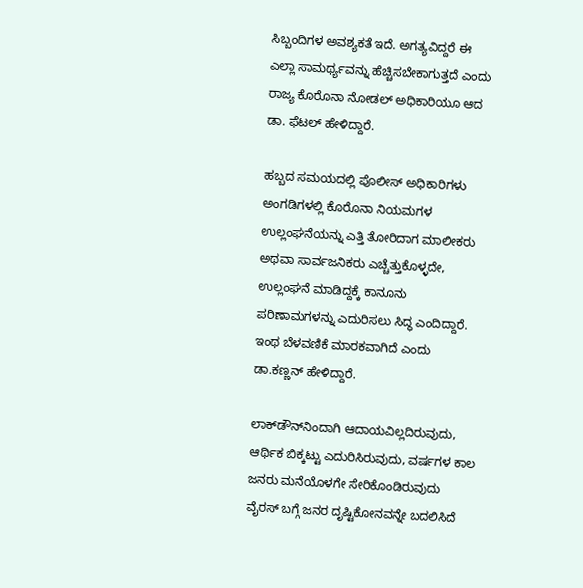ಸಿಬ್ಬಂದಿಗಳ ಅವಶ್ಯಕತೆ ಇದೆ. ಅಗತ್ಯವಿದ್ದರೆ ಈ ಎಲ್ಲಾ ಸಾಮರ್ಥ್ಯವನ್ನು ಹೆಚ್ಚಿಸಬೇಕಾಗುತ್ತದೆ ಎಂದು ರಾಜ್ಯ ಕೊರೊನಾ ನೋಡಲ್ ಅಧಿಕಾರಿಯೂ ಆದ ಡಾ. ಫೆಟಲ್ ಹೇಳಿದ್ದಾರೆ.

ಹಬ್ಬದ ಸಮಯದಲ್ಲಿ ಪೊಲೀಸ್ ಅಧಿಕಾರಿಗಳು ಅಂಗಡಿಗಳಲ್ಲಿ ಕೊರೊನಾ ನಿಯಮಗಳ ಉಲ್ಲಂಘನೆಯನ್ನು ಎತ್ತಿ ತೋರಿದಾಗ ಮಾಲೀಕರು ಅಥವಾ ಸಾರ್ವಜನಿಕರು ಎಚ್ಚೆತ್ತುಕೊಳ್ಳದೇ, ಉಲ್ಲಂಘನೆ ಮಾಡಿದ್ದಕ್ಕೆ ಕಾನೂನು ಪರಿಣಾಮಗಳನ್ನು ಎದುರಿಸಲು ಸಿದ್ಧ ಎಂದಿದ್ದಾರೆ. ಇಂಥ ಬೆಳವಣಿಕೆ ಮಾರಕವಾಗಿದೆ ಎಂದು ಡಾ.ಕಣ್ಣನ್ ಹೇಳಿದ್ದಾರೆ.

ಲಾಕ್‌ಡೌನ್‌ನಿಂದಾಗಿ ಆದಾಯವಿಲ್ಲದಿರುವುದು, ಆರ್ಥಿಕ ಬಿಕ್ಕಟ್ಟು ಎದುರಿಸಿರುವುದು, ವರ್ಷಗಳ ಕಾಲ ಜನರು ಮನೆಯೊಳಗೇ ಸೇರಿಕೊಂಡಿರುವುದು ವೈರಸ್ ಬಗ್ಗೆ ಜನರ ದೃಷ್ಟಿಕೋನವನ್ನೇ ಬದಲಿಸಿದೆ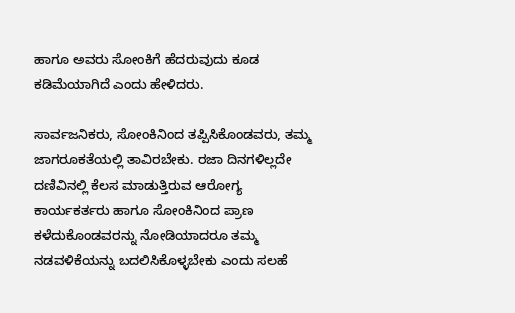ಹಾಗೂ ಅವರು ಸೋಂಕಿಗೆ ಹೆದರುವುದು ಕೂಡ ಕಡಿಮೆಯಾಗಿದೆ ಎಂದು ಹೇಳಿದರು.

ಸಾರ್ವಜನಿಕರು, ಸೋಂಕಿನಿಂದ ತಪ್ಪಿಸಿಕೊಂಡವರು, ತಮ್ಮ ಜಾಗರೂಕತೆಯಲ್ಲಿ ತಾವಿರಬೇಕು. ರಜಾ ದಿನಗಳಿಲ್ಲದೇ ದಣಿವಿನಲ್ಲಿ ಕೆಲಸ ಮಾಡುತ್ತಿರುವ ಆರೋಗ್ಯ ಕಾರ್ಯಕರ್ತರು ಹಾಗೂ ಸೋಂಕಿನಿಂದ ಪ್ರಾಣ ಕಳೆದುಕೊಂಡವರನ್ನು ನೋಡಿಯಾದರೂ ತಮ್ಮ ನಡವಳಿಕೆಯನ್ನು ಬದಲಿಸಿಕೊಳ್ಳಬೇಕು ಎಂದು ಸಲಹೆ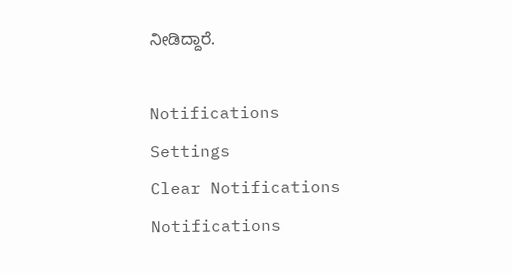ನೀಡಿದ್ದಾರೆ.

Notifications
Settings
Clear Notifications
Notifications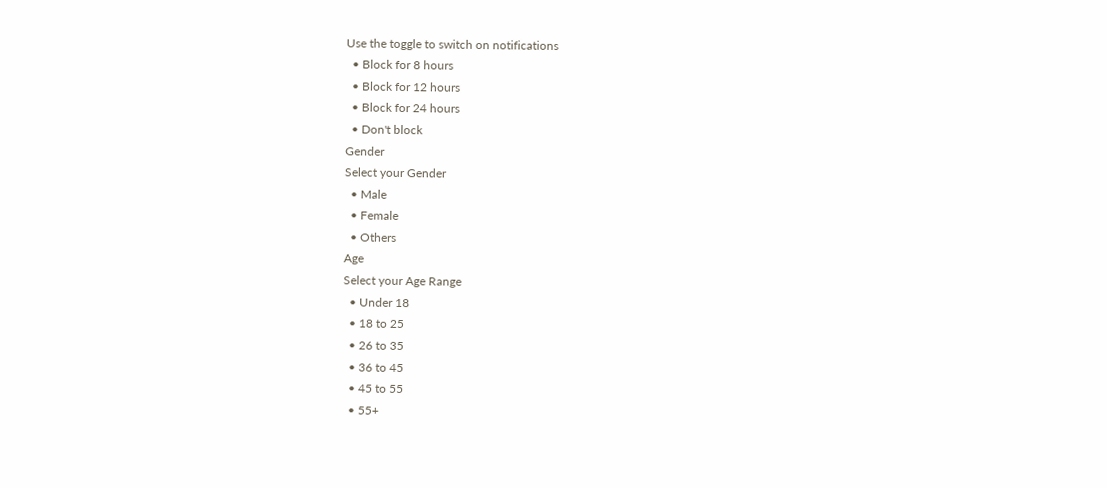Use the toggle to switch on notifications
  • Block for 8 hours
  • Block for 12 hours
  • Block for 24 hours
  • Don't block
Gender
Select your Gender
  • Male
  • Female
  • Others
Age
Select your Age Range
  • Under 18
  • 18 to 25
  • 26 to 35
  • 36 to 45
  • 45 to 55
  • 55+